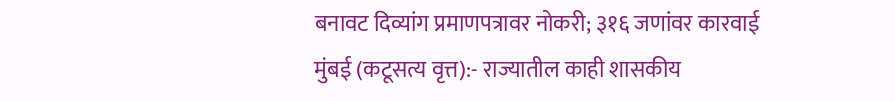बनावट दिव्यांग प्रमाणपत्रावर नोकरी; ३१६ जणांवर कारवाई
मुंबई (कटूसत्य वृत्त):- राज्यातील काही शासकीय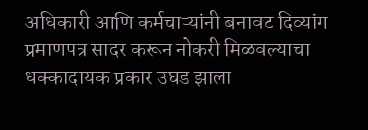अधिकारी आणि कर्मचाऱ्यांनी बनावट दिव्यांग प्रमाणपत्र सादर करून नोकरी मिळवल्याचा धक्कादायक प्रकार उघड झाला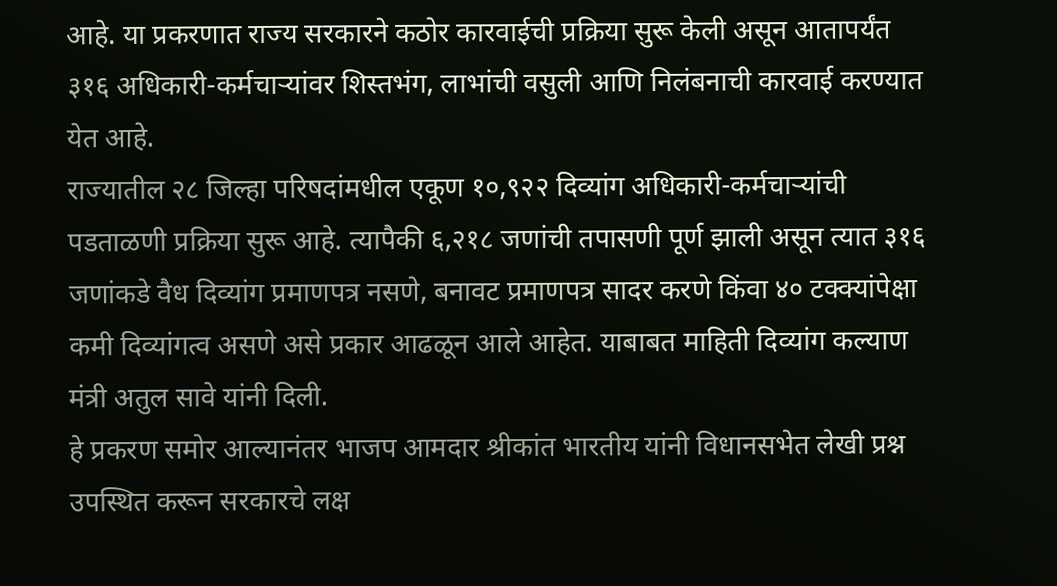आहे. या प्रकरणात राज्य सरकारने कठोर कारवाईची प्रक्रिया सुरू केली असून आतापर्यंत ३१६ अधिकारी-कर्मचाऱ्यांवर शिस्तभंग, लाभांची वसुली आणि निलंबनाची कारवाई करण्यात येत आहे.
राज्यातील २८ जिल्हा परिषदांमधील एकूण १०,९२२ दिव्यांग अधिकारी-कर्मचाऱ्यांची पडताळणी प्रक्रिया सुरू आहे. त्यापैकी ६,२१८ जणांची तपासणी पूर्ण झाली असून त्यात ३१६ जणांकडे वैध दिव्यांग प्रमाणपत्र नसणे, बनावट प्रमाणपत्र सादर करणे किंवा ४० टक्क्यांपेक्षा कमी दिव्यांगत्व असणे असे प्रकार आढळून आले आहेत. याबाबत माहिती दिव्यांग कल्याण मंत्री अतुल सावे यांनी दिली.
हे प्रकरण समोर आल्यानंतर भाजप आमदार श्रीकांत भारतीय यांनी विधानसभेत लेखी प्रश्न उपस्थित करून सरकारचे लक्ष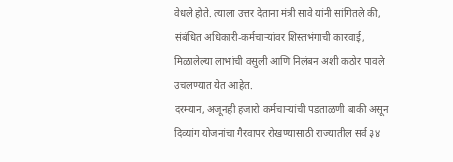वेधले होते. त्याला उत्तर देताना मंत्री सावे यांनी सांगितले की, संबंधित अधिकारी-कर्मचाऱ्यांवर शिस्तभंगाची कारवाई, मिळालेल्या लाभांची वसुली आणि निलंबन अशी कठोर पावले उचलण्यात येत आहेत.
दरम्यान, अजूनही हजारो कर्मचाऱ्यांची पडताळणी बाकी असून दिव्यांग योजनांचा गैरवापर रोखण्यासाठी राज्यातील सर्व ३४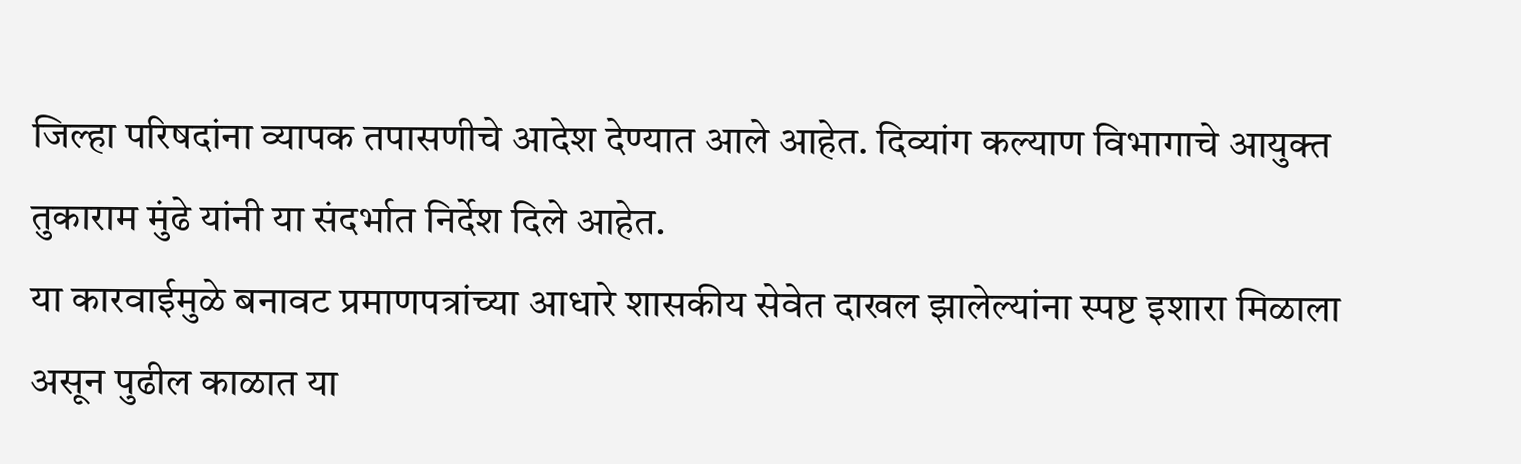जिल्हा परिषदांना व्यापक तपासणीचे आदेश देण्यात आले आहेत. दिव्यांग कल्याण विभागाचे आयुक्त तुकाराम मुंढे यांनी या संदर्भात निर्देश दिले आहेत.
या कारवाईमुळे बनावट प्रमाणपत्रांच्या आधारे शासकीय सेवेत दाखल झालेल्यांना स्पष्ट इशारा मिळाला असून पुढील काळात या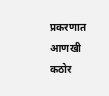प्रकरणात आणखी कठोर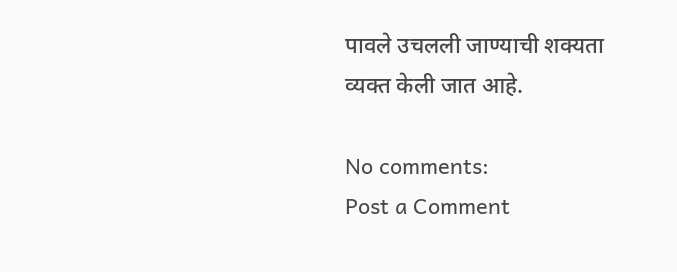पावले उचलली जाण्याची शक्यता व्यक्त केली जात आहे.

No comments:
Post a Comment